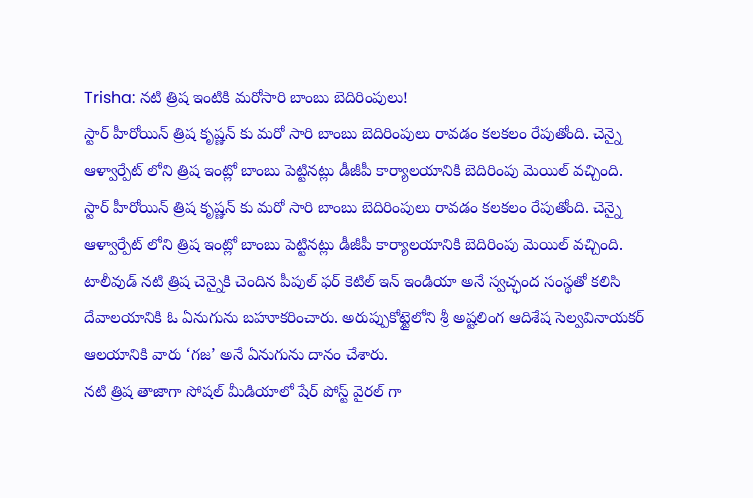Trisha: నటి త్రిష ఇంటికి మరోసారి బాంబు బెదిరింపులు!
స్టార్ హీరోయిన్ త్రిష కృష్ణన్ కు మరో సారి బాంబు బెదిరింపులు రావడం కలకలం రేపుతోంది. చెన్నై ఆళ్వార్పేట్ లోని త్రిష ఇంట్లో బాంబు పెట్టినట్లు డీజీపీ కార్యాలయానికి బెదిరింపు మెయిల్ వచ్చింది.
స్టార్ హీరోయిన్ త్రిష కృష్ణన్ కు మరో సారి బాంబు బెదిరింపులు రావడం కలకలం రేపుతోంది. చెన్నై ఆళ్వార్పేట్ లోని త్రిష ఇంట్లో బాంబు పెట్టినట్లు డీజీపీ కార్యాలయానికి బెదిరింపు మెయిల్ వచ్చింది.
టాలీవుడ్ నటి త్రిష చెన్నైకి చెందిన పీపుల్ ఫర్ కెటిల్ ఇన్ ఇండియా అనే స్వచ్ఛంద సంస్థతో కలిసి దేవాలయానికి ఓ ఏనుగును బహూకరించారు. అరుప్పుకోట్టైలోని శ్రీ అష్టలింగ ఆదిశేష సెల్వవినాయకర్ ఆలయానికి వారు ‘గజ’ అనే ఏనుగును దానం చేశారు.
నటి త్రిష తాజాగా సోషల్ మీడియాలో షేర్ పోస్ట్ వైరల్ గా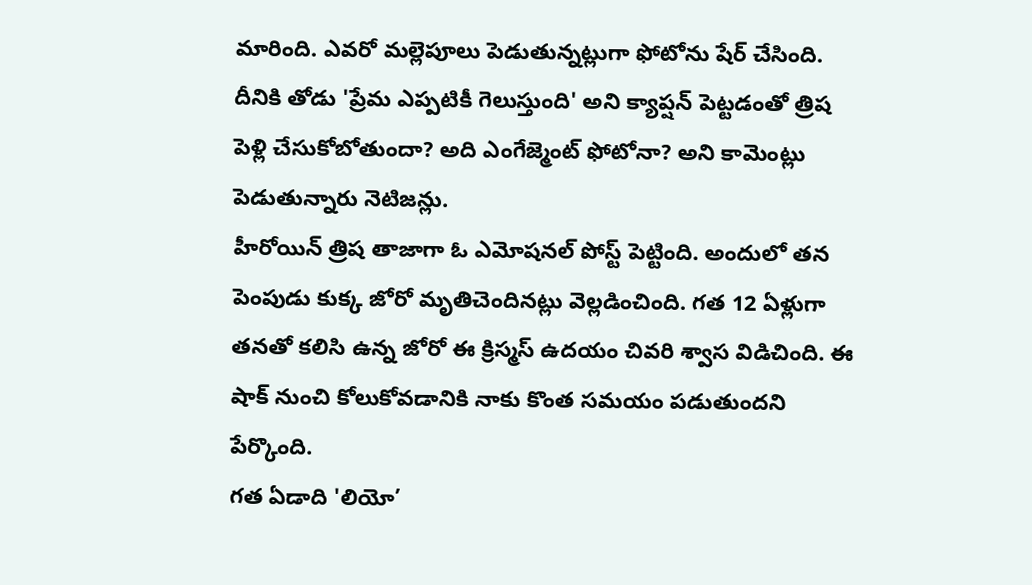మారింది. ఎవరో మల్లెపూలు పెడుతున్నట్లుగా ఫోటోను షేర్ చేసింది. దీనికి తోడు 'ప్రేమ ఎప్పటికీ గెలుస్తుంది' అని క్యాప్షన్ పెట్టడంతో త్రిష పెళ్లి చేసుకోబోతుందా? అది ఎంగేజ్మెంట్ ఫోటోనా? అని కామెంట్లు పెడుతున్నారు నెటిజన్లు.
హీరోయిన్ త్రిష తాజాగా ఓ ఎమోషనల్ పోస్ట్ పెట్టింది. అందులో తన పెంపుడు కుక్క జోరో మృతిచెందినట్లు వెల్లడించింది. గత 12 ఏళ్లుగా తనతో కలిసి ఉన్న జోరో ఈ క్రిస్మస్ ఉదయం చివరి శ్వాస విడిచింది. ఈ షాక్ నుంచి కోలుకోవడానికి నాకు కొంత సమయం పడుతుందని పేర్కొంది.
గత ఏడాది 'లియో’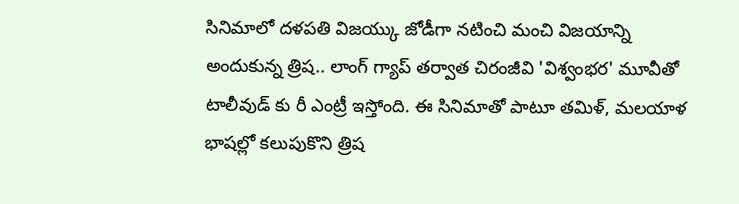సినిమాలో దళపతి విజయ్కు జోడీగా నటించి మంచి విజయాన్ని అందుకున్న త్రిష.. లాంగ్ గ్యాప్ తర్వాత చిరంజీవి 'విశ్వంభర' మూవీతో టాలీవుడ్ కు రీ ఎంట్రీ ఇస్తోంది. ఈ సినిమాతో పాటూ తమిళ్, మలయాళ భాషల్లో కలుపుకొని త్రిష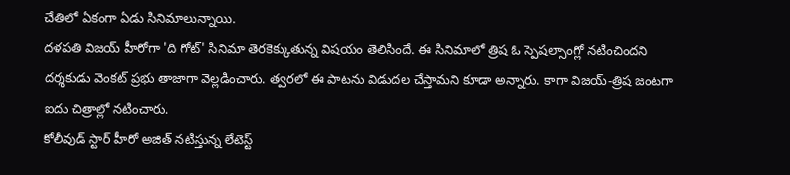చేతిలో ఏకంగా ఏడు సినిమాలున్నాయి.
దళపతి విజయ్ హీరోగా 'ది గోట్' సినిమా తెరకెక్కుతున్న విషయం తెలిసిందే. ఈ సినిమాలో త్రిష ఓ స్పెషల్సాంగ్లో నటించిందని దర్శకుడు వెంకట్ ప్రభు తాజాగా వెల్లడించారు. త్వరలో ఈ పాటను విడుదల చేస్తామని కూడా అన్నారు. కాగా విజయ్-త్రిష జంటగా ఐదు చిత్రాల్లో నటించారు.
కోలీవుడ్ స్టార్ హీరో అజిత్ నటిస్తున్న లేటెస్ట్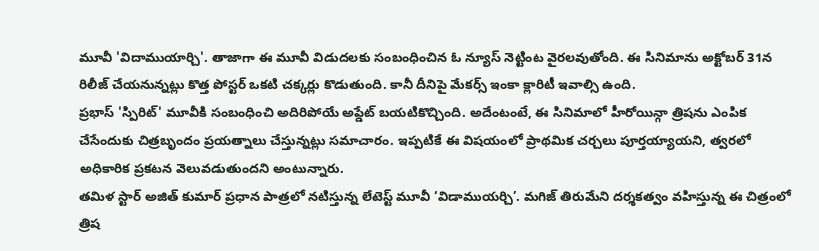మూవీ 'విదాముయార్చి'. తాజాగా ఈ మూవీ విడుదలకు సంబంధించిన ఓ న్యూస్ నెట్టింట వైరలవుతోంది. ఈ సినిమాను అక్టోబర్ 31న రిలీజ్ చేయనున్నట్లు కొత్త పోస్టర్ ఒకటి చక్కర్లు కొడుతుంది. కానీ దీనిపై మేకర్స్ ఇంకా క్లారిటీ ఇవాల్సి ఉంది.
ప్రభాస్ 'స్పిరిట్' మూవీకి సంబంధించి అదిరిపోయే అప్డేట్ బయటికొచ్చింది. అదేంటంటే, ఈ సినిమాలో హీరోయిన్గా త్రిషను ఎంపిక చేసేందుకు చిత్రబృందం ప్రయత్నాలు చేస్తున్నట్లు సమాచారం. ఇప్పటికే ఈ విషయంలో ప్రాథమిక చర్చలు పూర్తయ్యాయని, త్వరలో అధికారిక ప్రకటన వెలువడుతుందని అంటున్నారు.
తమిళ స్టార్ అజిత్ కుమార్ ప్రధాన పాత్రలో నటిస్తున్న లేటెస్ట్ మూవీ ‘విడాముయర్చి’. మగిజ్ తిరుమేని దర్శకత్వం వహిస్తున్న ఈ చిత్రంలో త్రిష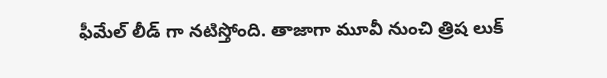ఫీమేల్ లీడ్ గా నటిస్తోంది. తాజాగా మూవీ నుంచి త్రిష లుక్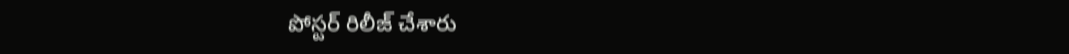పోస్టర్ రిలీజ్ చేశారు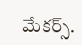మేకర్స్.